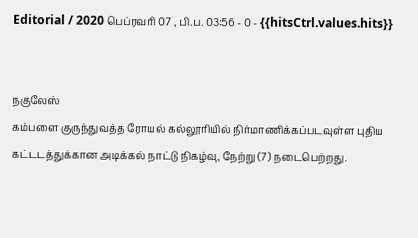Editorial / 2020 பெப்ரவரி 07 , பி.ப. 03:56 - 0 - {{hitsCtrl.values.hits}}


நகுலேஸ்
கம்பளை குருந்துவத்த ரோயல் கல்லூரியில் நிர்மாணிக்கப்படவுள்ள புதிய கட்டடத்துக்கான அடிக்கல் நாட்டு நிகழ்வு, நேற்று (7) நடைபெற்றது.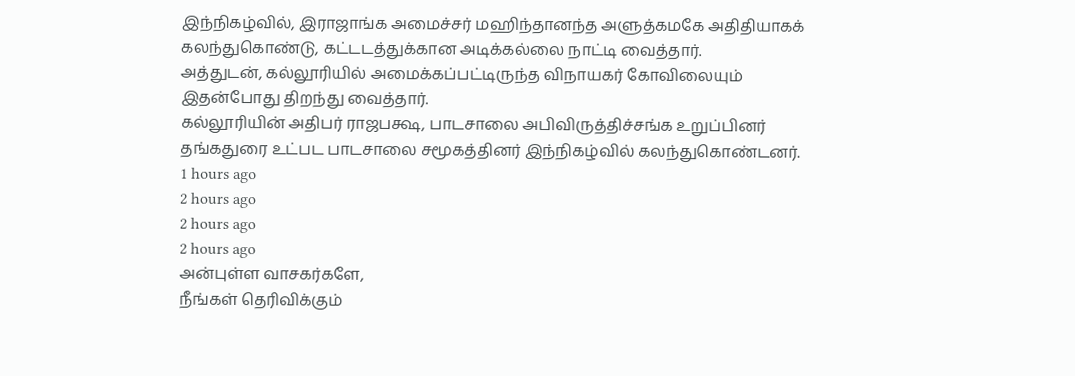இந்நிகழ்வில், இராஜாங்க அமைச்சர் மஹிந்தானந்த அளுத்கமகே அதிதியாகக் கலந்துகொண்டு, கட்டடத்துக்கான அடிக்கல்லை நாட்டி வைத்தார்.
அத்துடன், கல்லூரியில் அமைக்கப்பட்டிருந்த விநாயகர் கோவிலையும் இதன்போது திறந்து வைத்தார்.
கல்லூரியின் அதிபர் ராஜபக்ஷ, பாடசாலை அபிவிருத்திச்சங்க உறுப்பினர் தங்கதுரை உட்பட பாடசாலை சமூகத்தினர் இந்நிகழ்வில் கலந்துகொண்டனர்.
1 hours ago
2 hours ago
2 hours ago
2 hours ago
அன்புள்ள வாசகர்களே,
நீங்கள் தெரிவிக்கும்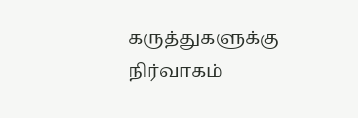கருத்துகளுக்கு நிர்வாகம்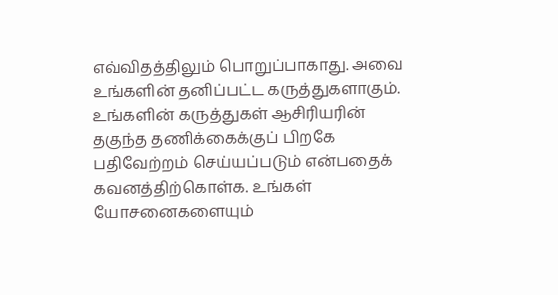எவ்விதத்திலும் பொறுப்பாகாது. அவை உங்களின் தனிப்பட்ட கருத்துகளாகும். உங்களின் கருத்துகள் ஆசிரியரின் தகுந்த தணிக்கைக்குப் பிறகே பதிவேற்றம் செய்யப்படும் என்பதைக் கவனத்திற்கொள்க. உங்கள் யோசனைகளையும்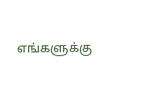எங்களுக்கு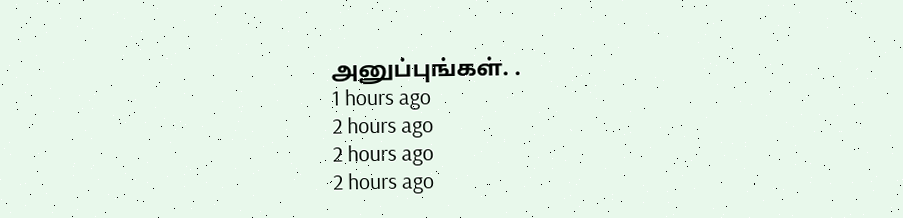அனுப்புங்கள். .
1 hours ago
2 hours ago
2 hours ago
2 hours ago